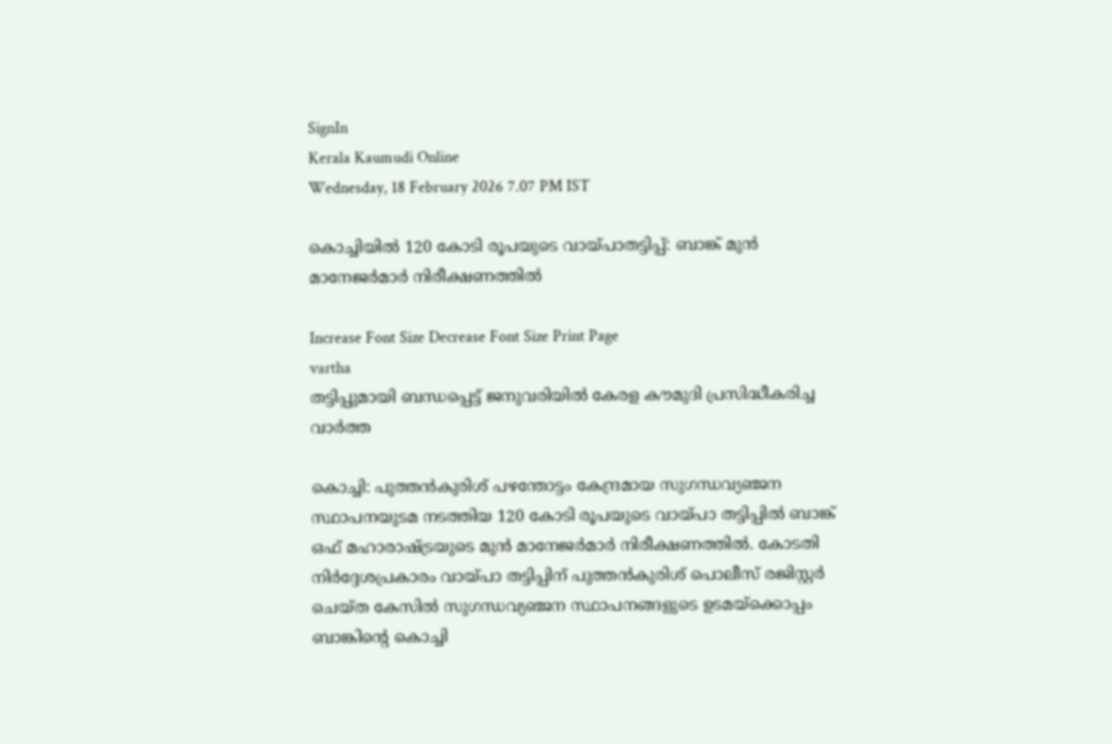SignIn
Kerala Kaumudi Online
Wednesday, 18 February 2026 7.07 PM IST

കൊച്ചിയിൽ 120 കോടി രൂപയുടെ വായ്പാതട്ടിപ്പ്: ബാങ്ക് മുൻ മാനേജർമാർ നിരീക്ഷണത്തിൽ

Increase Font Size Decrease Font Size Print Page
vartha
തട്ടിപ്പുമായി ബന്ധപ്പെട്ട് ജനുവരിയിൽ കേരള കൗമുദി പ്രസിദ്ധീകരിച്ച വാർത്ത

കൊച്ചി: പുത്തൻകുരിശ് പഴന്തോട്ടം കേന്ദ്രമായ സുഗന്ധവ്യഞ്ജന സ്ഥാപനയുടമ നടത്തിയ 120 കോടി രൂപയുടെ വായ്പാ തട്ടിപ്പിൽ ബാങ്ക് ഒഫ് മഹാരാഷ്ട്രയുടെ മുൻ മാനേജർമാർ നിരീക്ഷണത്തിൽ. കോടതി നിർദ്ദേശപ്രകാരം വായ്പാ തട്ടിപ്പിന് പുത്തൻകുരിശ് പൊലീസ് രജിസ്റ്റർ ചെയ്ത കേസിൽ സുഗന്ധവ്യഞ്ജന സ്ഥാപനങ്ങളുടെ ഉടമയ്ക്കൊപ്പം ബാങ്കിന്റെ കൊച്ചി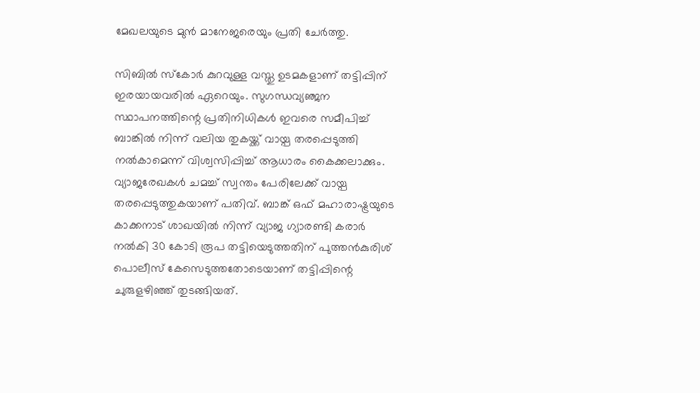മേഖലയുടെ മുൻ മാനേജരെയും പ്രതി ചേർത്തു.

സിബിൽ സ്കോർ കുറവുള്ള വസ്തു ഉടമകളാണ് തട്ടിപ്പിന് ഇരയായവരിൽ ഏറെയും. സുഗന്ധവ്യഞ്ജന സ്ഥാപനത്തിന്റെ പ്രതിനിധികൾ ഇവരെ സമീപിച്ച് ബാങ്കിൽ നിന്ന് വലിയ തുകയ്ക്ക് വായ്പ തരപ്പെടുത്തി നൽകാമെന്ന് വിശ്വസിപ്പിച്ച് ആധാരം കൈക്കലാക്കും. വ്യാജരേഖകൾ ചമച്ച് സ്വന്തം പേരിലേക്ക് വായ്പ തരപ്പെടുത്തുകയാണ് പതിവ്. ബാങ്ക് ഒഫ് മഹാരാഷ്ട്രയുടെ കാക്കനാട് ശാഖയിൽ നിന്ന് വ്യാജ ഗ്യാരണ്ടി കരാർ നൽകി 30 കോടി രൂപ തട്ടിയെടുത്തതിന് പുത്തൻകുരിശ് പൊലീസ് കേസെടുത്തതോടെയാണ് തട്ടിപ്പിന്റെ ചുരുളഴിഞ്ഞ് തുടങ്ങിയത്.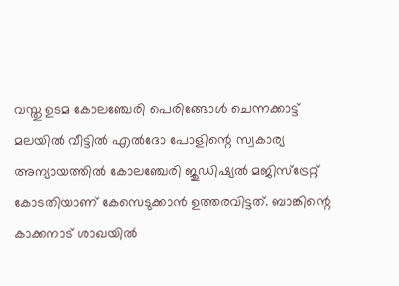വസ്തു ഉടമ കോലഞ്ചേരി പെരിങ്ങോൾ ചെന്നക്കാട്ട് മലയിൽ വീട്ടിൽ എൽദോ പോളിന്റെ സ്വകാര്യ അന്യായത്തിൽ കോല‌ഞ്ചേരി ജുഡിഷ്യൽ മജിസ്ട്രേറ്റ് കോടതിയാണ് കേസെടുക്കാൻ ഉത്തരവിട്ടത്. ബാങ്കിന്റെ കാക്കനാട് ശാഖയിൽ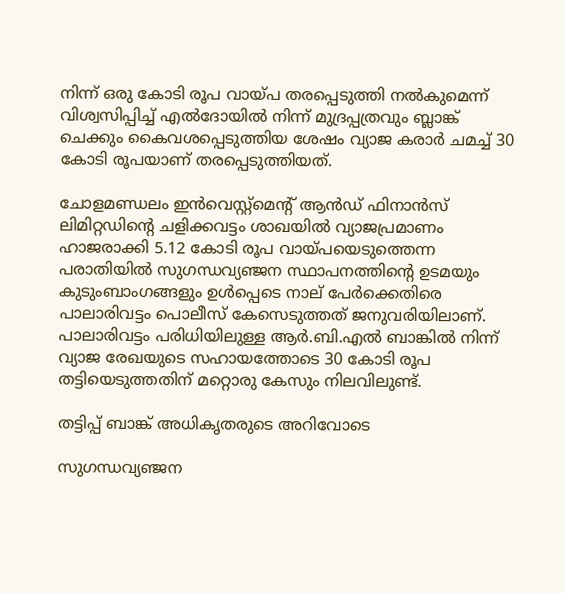നിന്ന് ഒരു കോടി രൂപ വായ്പ തരപ്പെടുത്തി നൽകുമെന്ന് വിശ്വസിപ്പിച്ച് എൽദോയിൽ നിന്ന് മുദ്രപ്പത്രവും ബ്ലാങ്ക് ചെക്കും കൈവശപ്പെടുത്തിയ ശേഷം വ്യാജ കരാർ ചമച്ച് 30 കോടി രൂപയാണ് തരപ്പെടുത്തിയത്.

ചോളമണ്ഡലം ഇൻവെസ്റ്റ്മെന്റ് ആൻഡ് ഫിനാൻസ് ലിമിറ്റഡിന്റെ ചളിക്കവട്ടം ശാഖയിൽ വ്യാജപ്രമാണം ഹാജരാക്കി 5.12 കോടി രൂപ വായ്പയെടുത്തെന്ന പരാതിയിൽ സുഗന്ധവ്യഞ്ജന സ്ഥാപനത്തിന്റെ ഉടമയും കുടുംബാംഗങ്ങളും ഉൾപ്പെടെ നാല് പേർക്കെതിരെ പാലാരിവട്ടം പൊലീസ് കേസെടുത്തത് ജനുവരിയിലാണ്. പാലാരിവട്ടം പരിധിയിലുള്ള ആർ.ബി.എൽ ബാങ്കിൽ നിന്ന് വ്യാജ രേഖയുടെ സഹായത്തോടെ 30 കോടി രൂപ തട്ടിയെടുത്തതിന് മറ്റൊരു കേസും നിലവിലുണ്ട്.

തട്ടിപ്പ് ബാങ്ക് അധികൃതരുടെ അറിവോടെ

സുഗന്ധവ്യഞ്ജന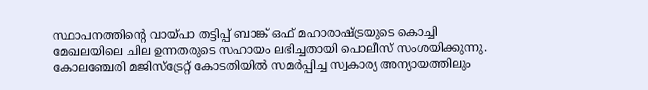സ്ഥാപനത്തിന്റെ വായ്പാ തട്ടിപ്പ് ബാങ്ക് ഒഫ് മഹാരാഷ്ട്രയുടെ കൊച്ചി മേഖലയിലെ ചില ഉന്നതരുടെ സഹായം ലഭിച്ചതായി പൊലീസ് സംശയിക്കുന്നു. കോലഞ്ചേരി മജിസ്ട്രേറ്റ് കോടതിയിൽ സമർ‌പ്പിച്ച സ്വകാര്യ അന്യായത്തിലും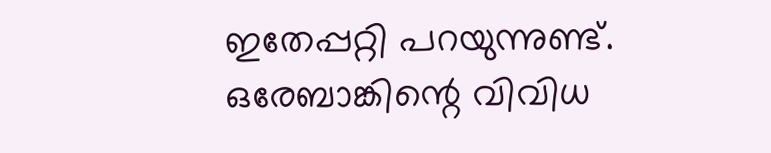ഇതേപ്പറ്റി പറയുന്നുണ്ട്. ഒരേബാങ്കിന്റെ വിവിധ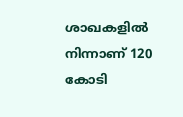ശാഖകളിൽ നിന്നാണ് 120 കോടി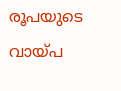രൂപയുടെ വായ്പ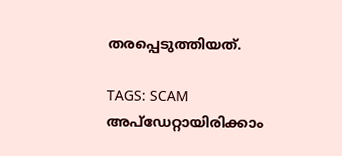തരപ്പെടുത്തിയത്.

TAGS: SCAM
അപ്ഡേറ്റായിരിക്കാം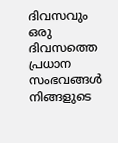ദിവസവും
ഒരു ദിവസത്തെ പ്രധാന സംഭവങ്ങൾ നിങ്ങളുടെ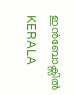ഇൻബോക്സിൽ
KERALA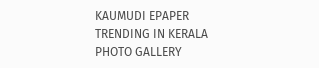KAUMUDI EPAPER
TRENDING IN KERALA
PHOTO GALLERY